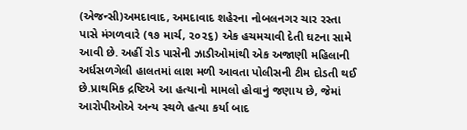(એજન્સી)અમદાવાદ, અમદાવાદ શહેરના નોબલનગર ચાર રસ્તા પાસે મંગળવારે (૧૭ માર્ચ, ૨૦૨૬) એક હચમચાવી દેતી ઘટના સામે આવી છે. અહીં રોડ પાસેની ઝાડીઓમાંથી એક અજાણી મહિલાની અર્ધસળગેલી હાલતમાં લાશ મળી આવતા પોલીસની ટીમ દોડતી થઈ છે.પ્રાથમિક દ્રષ્ટિએ આ હત્યાનો મામલો હોવાનું જણાય છે, જેમાં આરોપીઓએ અન્ય સ્થળે હત્યા કર્યા બાદ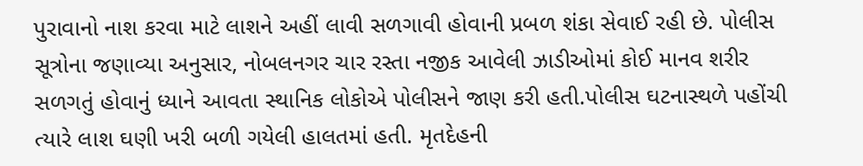પુરાવાનો નાશ કરવા માટે લાશને અહીં લાવી સળગાવી હોવાની પ્રબળ શંકા સેવાઈ રહી છે. પોલીસ સૂત્રોના જણાવ્યા અનુસાર, નોબલનગર ચાર રસ્તા નજીક આવેલી ઝાડીઓમાં કોઈ માનવ શરીર સળગતું હોવાનું ધ્યાને આવતા સ્થાનિક લોકોએ પોલીસને જાણ કરી હતી.પોલીસ ઘટનાસ્થળે પહોંચી ત્યારે લાશ ઘણી ખરી બળી ગયેલી હાલતમાં હતી. મૃતદેહની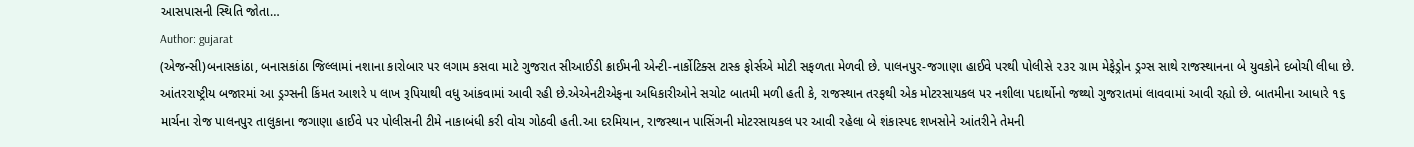આસપાસની સ્થિતિ જોતા…
Author: gujarat
(એજન્સી)બનાસકાંઠા, બનાસકાંઠા જિલ્લામાં નશાના કારોબાર પર લગામ કસવા માટે ગુજરાત સીઆઈડી ક્રાઈમની એન્ટી-નાર્કોટિક્સ ટાસ્ક ફોર્સએ મોટી સફળતા મેળવી છે. પાલનપુર-જગાણા હાઈવે પરથી પોલીસે ૨૩૨ ગ્રામ મેફેડ્રોન ડ્રગ્સ સાથે રાજસ્થાનના બે યુવકોને દબોચી લીધા છે. આંતરરાષ્ટ્રીય બજારમાં આ ડ્રગ્સની કિંમત આશરે ૫ લાખ રૂપિયાથી વધુ આંકવામાં આવી રહી છે.એએનટીએફના અધિકારીઓને સચોટ બાતમી મળી હતી કે, રાજસ્થાન તરફથી એક મોટરસાયકલ પર નશીલા પદાર્થોનો જથ્થો ગુજરાતમાં લાવવામાં આવી રહ્યો છે. બાતમીના આધારે ૧૬ માર્ચના રોજ પાલનપુર તાલુકાના જગાણા હાઈવે પર પોલીસની ટીમે નાકાબંધી કરી વોચ ગોઠવી હતી.આ દરમિયાન, રાજસ્થાન પાસિંગની મોટરસાયકલ પર આવી રહેલા બે શંકાસ્પદ શખસોને આંતરીને તેમની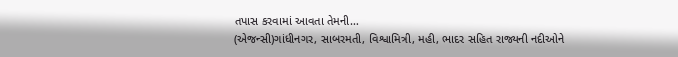તપાસ કરવામાં આવતા તેમની…
(એજન્સી)ગાંધીનગર, સાબરમતી, વિશ્વામિત્રી, મહી, ભાદર સહિત રાજ્યની નદીઓને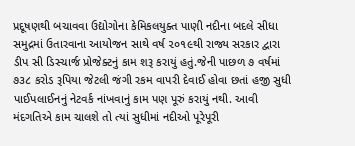પ્રદૂષણથી બચાવવા ઉદ્યોગોના કેમિકલયુક્ત પાણી નદીના બદલે સીધા સમુદ્રમાં ઉતારવાના આયોજન સાથે વર્ષ ૨૦૧૯થી રાજ્ય સરકાર દ્વારા ડીપ સી ડિસ્ચાર્જ પ્રોજેક્ટનું કામ શરૂ કરાયું હતું.જેની પાછળ ૭ વર્ષમાં ૭૩૮ કરોડ રૂપિયા જેટલી જંગી રકમ વાપરી દેવાઈ હોવા છતાં હજી સુધી પાઈપલાઈનનું નેટવર્ક નાંખવાનું કામ પણ પૂરું કરાયું નથી. આવી મંદગતિએ કામ ચાલશે તો ત્યાં સુધીમાં નદીઓ પૂરેપૂરી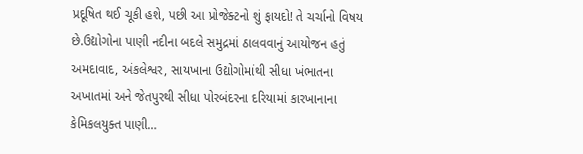પ્રદૂષિત થઈ ચૂકી હશે, પછી આ પ્રોજેક્ટનો શું ફાયદો! તે ચર્ચાનો વિષય છે.ઉદ્યોગોના પાણી નદીના બદલે સમુદ્રમાં ઠાલવવાનું આયોજન હતું અમદાવાદ, અંકલેશ્વર, સાયખાના ઉદ્યોગોમાંથી સીધા ખંભાતના અખાતમાં અને જેતપુરથી સીધા પોરબંદરના દરિયામાં કારખાનાના કેમિકલયુક્ત પાણી…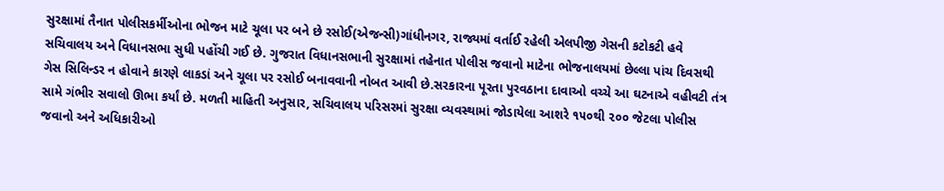સુરક્ષામાં તૈનાત પોલીસકર્મીઓના ભોજન માટે ચૂલા પર બને છે રસોઈ(એજન્સી)ગાંધીનગર, રાજ્યમાં વર્તાઈ રહેલી એલપીજી ગેસની કટોકટી હવે સચિવાલય અને વિધાનસભા સુધી પહોંચી ગઈ છે. ગુજરાત વિધાનસભાની સુરક્ષામાં તહેનાત પોલીસ જવાનો માટેના ભોજનાલયમાં છેલ્લા પાંચ દિવસથી ગેસ સિલિન્ડર ન હોવાને કારણે લાકડાં અને ચૂલા પર રસોઈ બનાવવાની નોબત આવી છે.સરકારના પૂરતા પુરવઠાના દાવાઓ વચ્ચે આ ઘટનાએ વહીવટી તંત્ર સામે ગંભીર સવાલો ઊભા કર્યાં છે. મળતી માહિતી અનુસાર, સચિવાલય પરિસરમાં સુરક્ષા વ્યવસ્થામાં જોડાયેલા આશરે ૧૫૦થી ૨૦૦ જેટલા પોલીસ જવાનો અને અધિકારીઓ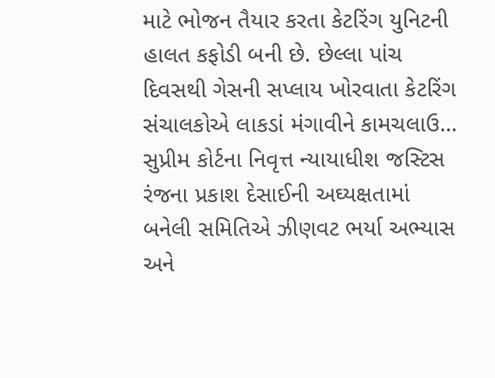માટે ભોજન તૈયાર કરતા કેટરિંગ યુનિટની હાલત કફોડી બની છે. છેલ્લા પાંચ દિવસથી ગેસની સપ્લાય ખોરવાતા કેટરિંગ સંચાલકોએ લાકડાં મંગાવીને કામચલાઉ…
સુપ્રીમ કોર્ટના નિવૃત્ત ન્યાયાધીશ જસ્ટિસ રંજના પ્રકાશ દેસાઈની અઘ્યક્ષતામાં બનેલી સમિતિએ ઝીણવટ ભર્યા અભ્યાસ અને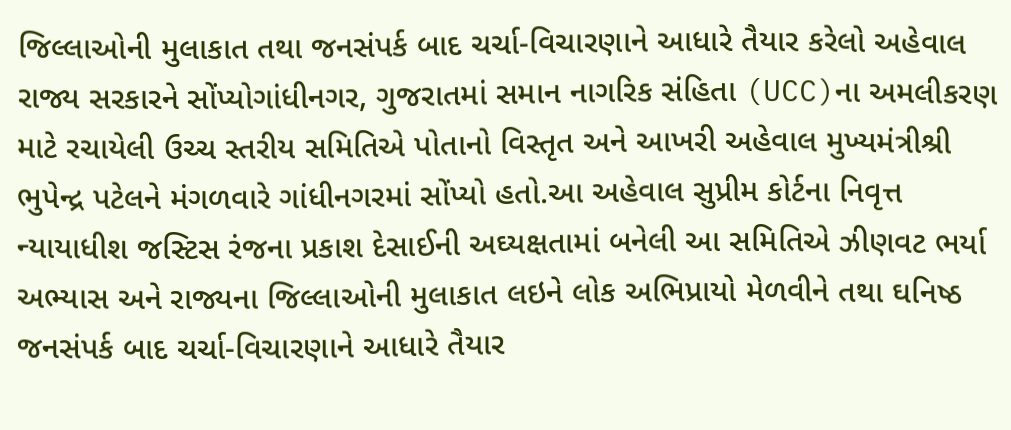જિલ્લાઓની મુલાકાત તથા જનસંપર્ક બાદ ચર્ચા-વિચારણાને આધારે તૈયાર કરેલો અહેવાલ રાજ્ય સરકારને સોંપ્યોગાંધીનગર, ગુજરાતમાં સમાન નાગરિક સંહિતા (UCC)ના અમલીકરણ માટે રચાયેલી ઉચ્ચ સ્તરીય સમિતિએ પોતાનો વિસ્તૃત અને આખરી અહેવાલ મુખ્યમંત્રીશ્રી ભુપેન્દ્ર પટેલને મંગળવારે ગાંધીનગરમાં સોંપ્યો હતો.આ અહેવાલ સુપ્રીમ કોર્ટના નિવૃત્ત ન્યાયાધીશ જસ્ટિસ રંજના પ્રકાશ દેસાઈની અઘ્યક્ષતામાં બનેલી આ સમિતિએ ઝીણવટ ભર્યા અભ્યાસ અને રાજ્યના જિલ્લાઓની મુલાકાત લઇને લોક અભિપ્રાયો મેળવીને તથા ઘનિષ્ઠ જનસંપર્ક બાદ ચર્ચા-વિચારણાને આધારે તૈયાર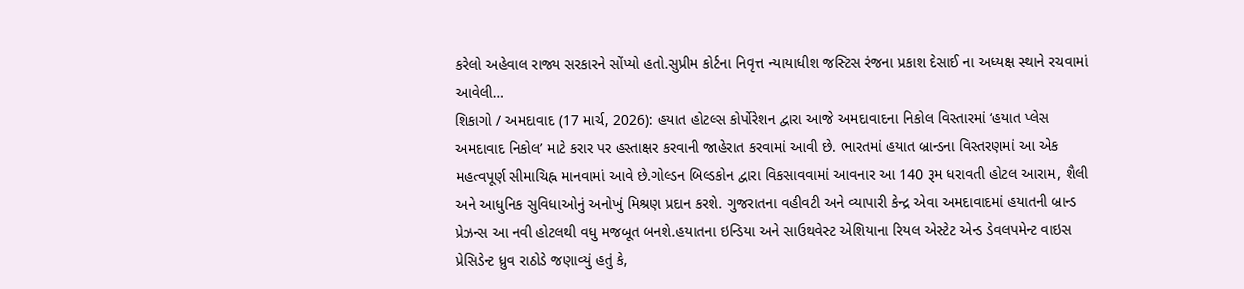કરેલો અહેવાલ રાજ્ય સરકારને સોંપ્યો હતો.સુપ્રીમ કોર્ટના નિવૃત્ત ન્યાયાધીશ જસ્ટિસ રંજના પ્રકાશ દેસાઈ ના અધ્યક્ષ સ્થાને રચવામાં આવેલી…
શિકાગો / અમદાવાદ (17 માર્ચ, 2026): હયાત હોટલ્સ કોર્પોરેશન દ્વારા આજે અમદાવાદના નિકોલ વિસ્તારમાં ‘હયાત પ્લેસ અમદાવાદ નિકોલ’ માટે કરાર પર હસ્તાક્ષર કરવાની જાહેરાત કરવામાં આવી છે. ભારતમાં હયાત બ્રાન્ડના વિસ્તરણમાં આ એક મહત્વપૂર્ણ સીમાચિહ્ન માનવામાં આવે છે.ગોલ્ડન બિલ્ડકોન દ્વારા વિકસાવવામાં આવનાર આ 140 રૂમ ધરાવતી હોટલ આરામ, શૈલી અને આધુનિક સુવિધાઓનું અનોખું મિશ્રણ પ્રદાન કરશે. ગુજરાતના વહીવટી અને વ્યાપારી કેન્દ્ર એવા અમદાવાદમાં હયાતની બ્રાન્ડ પ્રેઝન્સ આ નવી હોટલથી વધુ મજબૂત બનશે.હયાતના ઇન્ડિયા અને સાઉથવેસ્ટ એશિયાના રિયલ એસ્ટેટ એન્ડ ડેવલપમેન્ટ વાઇસ પ્રેસિડેન્ટ ધ્રુવ રાઠોડે જણાવ્યું હતું કે,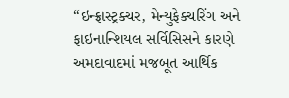“ઇન્ફ્રાસ્ટ્રક્ચર, મેન્યુફેક્ચરિંગ અને ફાઇનાન્શિયલ સર્વિસિસને કારણે અમદાવાદમાં મજબૂત આર્થિક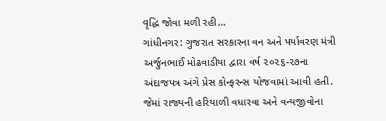વૃદ્ધિ જોવા મળી રહી…
ગાંધીનગર: ગુજરાત સરકારના વન અને પર્યાવરણ મંત્રી અર્જુનભાઈ મોઢવાડીયા દ્વારા વર્ષ ૨૦૨૬-૨૭ના અંદાજપત્ર અંગે પ્રેસ કોન્ફરન્સ યોજવામાં આવી હતી. જેમાં રાજ્યની હરિયાળી વધારવા અને વન્યજીવોના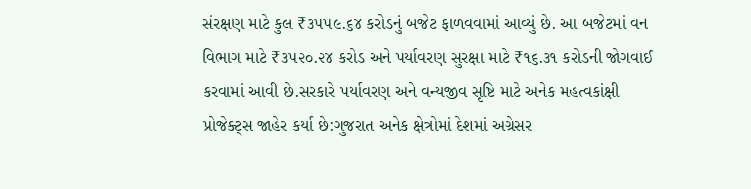સંરક્ષણ માટે કુલ ₹૩૫૫૯.૬૪ કરોડનું બજેટ ફાળવવામાં આવ્યું છે. આ બજેટમાં વન વિભાગ માટે ₹૩૫૨૦.૨૪ કરોડ અને પર્યાવરણ સુરક્ષા માટે ₹૧૬.૩૧ કરોડની જોગવાઈ કરવામાં આવી છે.સરકારે પર્યાવરણ અને વન્યજીવ સૃષ્ટિ માટે અનેક મહત્વકાંક્ષી પ્રોજેક્ટ્સ જાહેર કર્યા છે:ગુજરાત અનેક ક્ષેત્રોમાં દેશમાં અગ્રેસર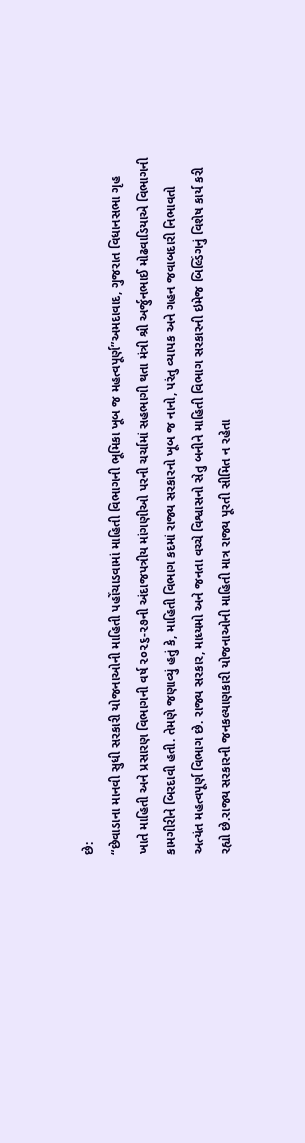છે:
“છેવાડાના માનવી સુધી સરકારી યોજનાઓની માહિતી પહોંચાડવામાં માહિતી વિભાગની ભૂમિકા ખૂબ જ મહત્વપૂર્ણ”અમદાવાદ, ગુજરાત વિધાનસભા ગૃહ ખાતે માહિતી અને પ્રસારણ વિભાગની વર્ષ ૨૦૨૬-૨૭ની અંદાજપત્રીય માંગણીઓ પરની ચર્ચામાં સહભાગી થતા મંત્રી શ્રી અર્જુનભાઈ મોઢવાડિયાએ વિભાગની કામગીરીને બિરદાવી હતી. તેમણે જણાવ્યું હતું કે, માહિતી વિભાગ કદમાં રાજ્ય સરકારનો ખૂબ જ નાનો, પરંતુ વ્યાપક અને ગહન જવાબદારી નિભાવતો અત્યંત મહત્વપૂર્ણ વિભાગ છે. રાજ્ય સરકાર, માધ્યમો અને જનતા વચ્ચે વિશ્વાસનો સેતુ બનીને માહિતી વિભાગ સરકારની ઇમેજ બિલ્ડિંગનું વિશેષ કાર્ય કરી રહ્યો છે.રાજ્ય સરકારની જનકલ્યાણકારી યોજનાઓની માહિતી માત્ર રાજ્ય પૂરતી સીમિત ન રહેતા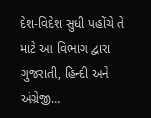દેશ-વિદેશ સુધી પહોંચે તે માટે આ વિભાગ દ્વારા ગુજરાતી, હિન્દી અને અંગ્રેજી…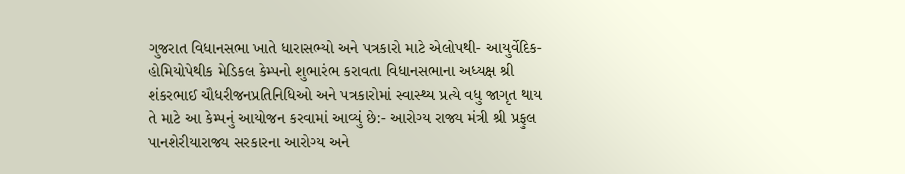ગુજરાત વિધાનસભા ખાતે ધારાસભ્યો અને પત્રકારો માટે એલોપથી- આયુર્વેદિક- હોમિયોપેથીક મેડિકલ કેમ્પનો શુભારંભ કરાવતા વિધાનસભાના અધ્યક્ષ શ્રી શંકરભાઈ ચૌધરીજનપ્રતિનિધિઓ અને પત્રકારોમાં સ્વાસ્થ્ય પ્રત્યે વધુ જાગૃત થાય તે માટે આ કેમ્પનું આયોજન કરવામાં આવ્યું છે:- આરોગ્ય રાજ્ય મંત્રી શ્રી પ્રફુલ પાનશેરીયારાજ્ય સરકારના આરોગ્ય અને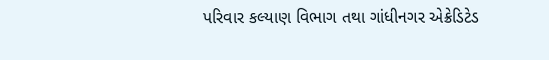પરિવાર કલ્યાણ વિભાગ તથા ગાંધીનગર એક્રેડિટેડ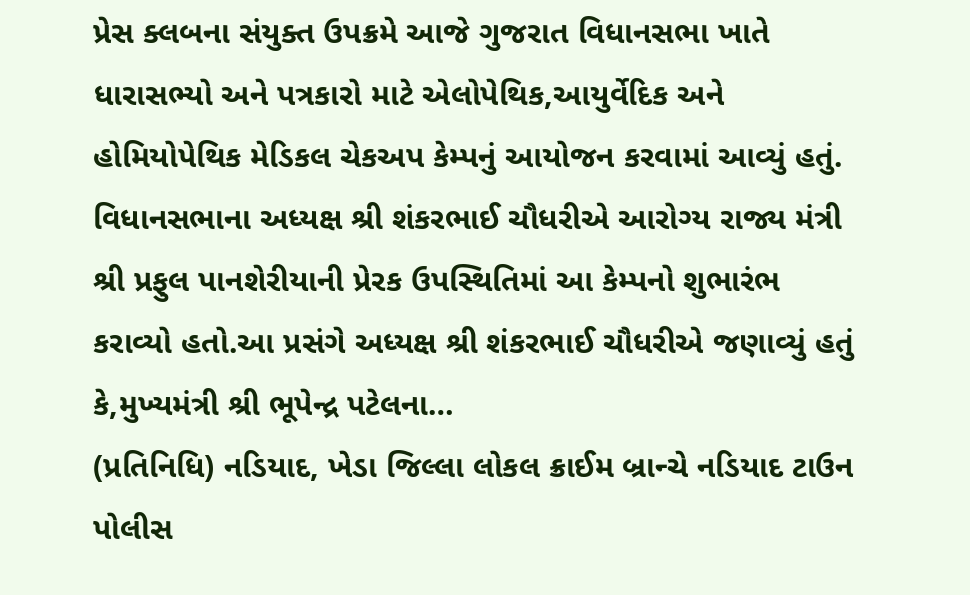પ્રેસ ક્લબના સંયુક્ત ઉપક્રમે આજે ગુજરાત વિધાનસભા ખાતે ધારાસભ્યો અને પત્રકારો માટે એલોપેથિક,આયુર્વેદિક અને હોમિયોપેથિક મેડિકલ ચેકઅપ કેમ્પનું આયોજન કરવામાં આવ્યું હતું. વિધાનસભાના અધ્યક્ષ શ્રી શંકરભાઈ ચૌધરીએ આરોગ્ય રાજ્ય મંત્રી શ્રી પ્રફુલ પાનશેરીયાની પ્રેરક ઉપસ્થિતિમાં આ કેમ્પનો શુભારંભ કરાવ્યો હતો.આ પ્રસંગે અધ્યક્ષ શ્રી શંકરભાઈ ચૌધરીએ જણાવ્યું હતું કે,મુખ્યમંત્રી શ્રી ભૂપેન્દ્ર પટેલના…
(પ્રતિનિધિ) નડિયાદ, ખેડા જિલ્લા લોકલ ક્રાઈમ બ્રાન્ચે નડિયાદ ટાઉન પોલીસ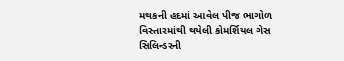મથકની હદમાં આવેલ પીજ ભાગોળ વિસ્તારમાંથી થયેલી કોમર્શિયલ ગેસ સિલિન્ડરની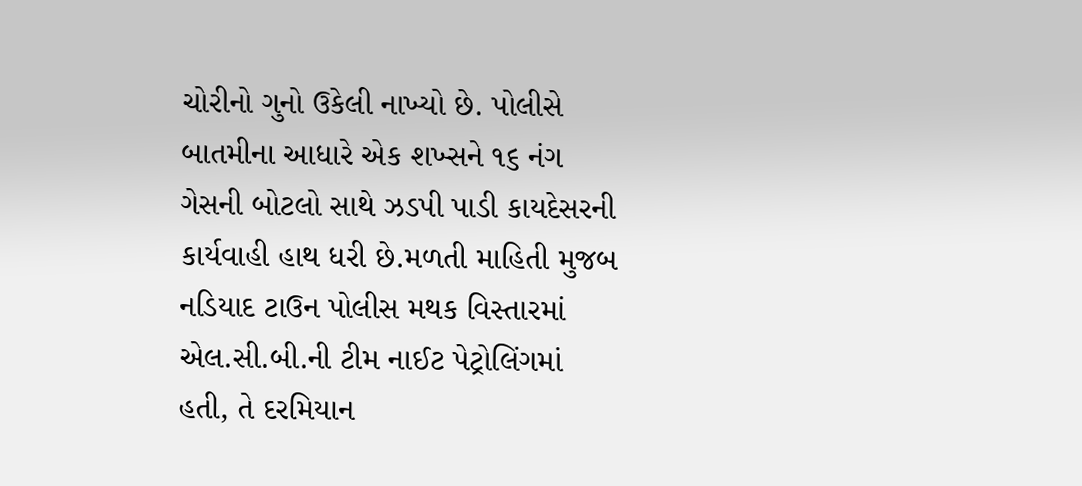ચોરીનો ગુનો ઉકેલી નાખ્યો છે. પોલીસે બાતમીના આધારે એક શખ્સને ૧૬ નંગ ગેસની બોટલો સાથે ઝડપી પાડી કાયદેસરની કાર્યવાહી હાથ ધરી છે.મળતી માહિતી મુજબ નડિયાદ ટાઉન પોલીસ મથક વિસ્તારમાં એલ.સી.બી.ની ટીમ નાઈટ પેટ્રોલિંગમાં હતી, તે દરમિયાન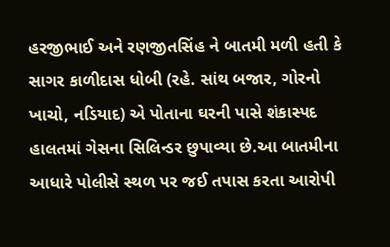હરજીભાઈ અને રણજીતસિંહ ને બાતમી મળી હતી કે સાગર કાળીદાસ ધોબી (રહે. સાંથ બજાર, ગોરનો ખાચો, નડિયાદ) એ પોતાના ઘરની પાસે શંકાસ્પદ હાલતમાં ગેસના સિલિન્ડર છુપાવ્યા છે.આ બાતમીના આધારે પોલીસે સ્થળ પર જઈ તપાસ કરતા આરોપી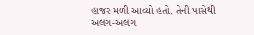હાજર મળી આવ્યો હતો. તેની પાસેથી અલગ-અલગ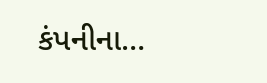કંપનીના…